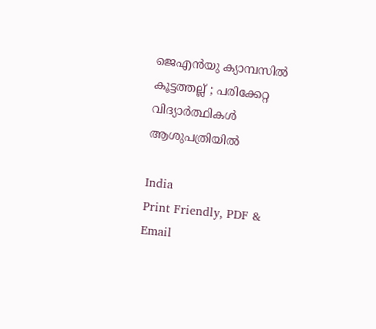ജെഎൻയു ക്യാമ്പസിൽ കൂട്ടത്തല്ല് ; പരിക്കേറ്റ വിദ്യാർത്ഥികൾ ആശുപത്രിയിൽ

India
Print Friendly, PDF & Email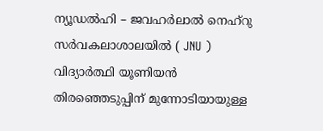ന്യൂഡൽഹി – ജവഹർലാൽ നെഹ്‌റു സർവകലാശാലയിൽ ( JNU ) വിദ്യാർത്ഥി യൂണിയൻ തിരഞ്ഞെടുപ്പിന് മുന്നോടിയായുള്ള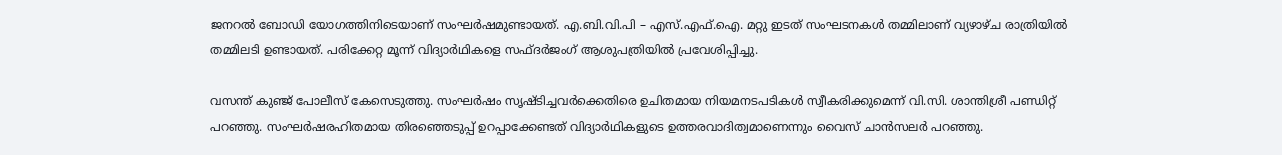ജനറൽ ബോഡി യോഗത്തിനിടെയാണ് സംഘർഷമുണ്ടായത്. എ.ബി.വി.പി – എസ്.എഫ്.ഐ. മറ്റു ഇടത് സംഘടനകൾ തമ്മിലാണ് വ്യഴാഴ്ച രാത്രിയിൽ തമ്മിലടി ഉണ്ടായത്. പരിക്കേറ്റ മൂന്ന് വിദ്യാർഥികളെ സഫ്ദർജംഗ് ആശുപത്രിയിൽ പ്രവേശിപ്പിച്ചു.

വസന്ത് കുഞ്ജ് പോലീസ് കേസെടുത്തു. സംഘർഷം സൃഷ്ടിച്ചവർക്കെതിരെ ഉചിതമായ നിയമനടപടികൾ സ്വീകരിക്കുമെന്ന് വി.സി. ശാന്തിശ്രീ പണ്ഡിറ്റ് പറഞ്ഞു. സംഘർഷരഹിതമായ തിരഞ്ഞെടുപ്പ് ഉറപ്പാക്കേണ്ടത് വിദ്യാർഥികളുടെ ഉത്തരവാദിത്വമാണെന്നും വൈസ് ചാൻസലർ പറഞ്ഞു.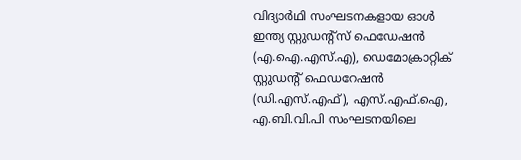വിദ്യാർഥി സംഘടനകളായ ഓൾ ഇന്ത്യ സ്റ്റുഡന്റ്‌സ് ഫെഡേഷൻ (എ.ഐ.എസ്.എ), ഡെമോക്രാറ്റിക് സ്റ്റുഡന്റ് ഫെഡറേഷൻ (ഡി.എസ്.എഫ്), എസ്.എഫ്.ഐ, എ.ബി.വി.പി സംഘടനയിലെ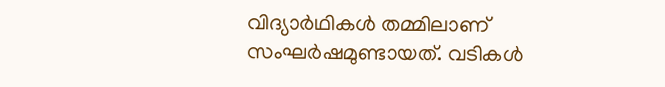വിദ്യാർഥികൾ തമ്മിലാണ് സംഘർഷമുണ്ടായത്. വടികൾ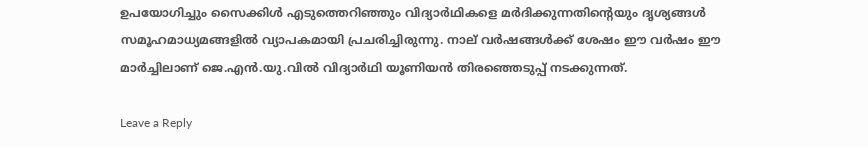ഉപയോഗിച്ചും സൈക്കിൾ എടുത്തെറിഞ്ഞും വിദ്യാർഥികളെ മർദിക്കുന്നതിന്റെയും ദൃശ്യങ്ങൾ സമൂഹമാധ്യമങ്ങളിൽ വ്യാപകമായി പ്രചരിച്ചിരുന്നു. നാല് വർഷങ്ങൾക്ക് ശേഷം ഈ വർഷം ഈ മാർച്ചിലാണ് ജെ.എൻ.യു.വിൽ വിദ്യാർഥി യൂണിയൻ തിരഞ്ഞെടുപ്പ് നടക്കുന്നത്.

Leave a Reply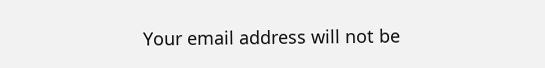Your email address will not be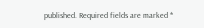published. Required fields are marked *